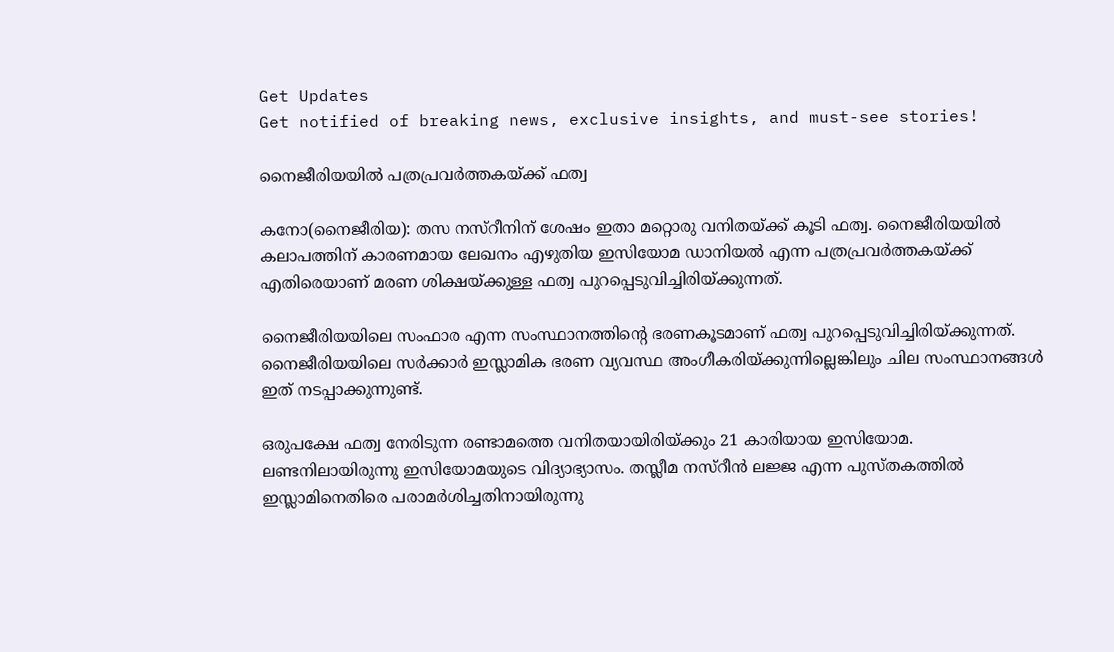Get Updates
Get notified of breaking news, exclusive insights, and must-see stories!

നൈജീരിയയില്‍ പത്രപ്രവര്‍ത്തകയ്ക്ക് ഫത്വ

കനോ(നൈജീരിയ): തസ നസ്റീനിന് ശേഷം ഇതാ മറ്റൊരു വനിതയ്ക്ക് കൂടി ഫത്വ. നൈജീരിയയില്‍ കലാപത്തിന് കാരണമായ ലേഖനം എഴുതിയ ഇസിയോമ ഡാനിയല്‍ എന്ന പത്രപ്രവര്‍ത്തകയ്ക്ക് എതിരെയാണ് മരണ ശിക്ഷയ്ക്കുള്ള ഫത്വ പുറപ്പെടുവിച്ചിരിയ്ക്കുന്നത്.

നൈജീരിയയിലെ സംഫാര എന്ന സംസ്ഥാനത്തിന്റെ ഭരണകൂടമാണ് ഫത്വ പുറപ്പെടുവിച്ചിരിയ്ക്കുന്നത്. നൈജീരിയയിലെ സര്‍ക്കാര്‍ ഇസ്ലാമിക ഭരണ വ്യവസ്ഥ അംഗീകരിയ്ക്കുന്നില്ലെങ്കിലും ചില സംസ്ഥാനങ്ങള്‍ ഇത് നടപ്പാക്കുന്നുണ്ട്.

ഒരുപക്ഷേ ഫത്വ നേരിടുന്ന രണ്ടാമത്തെ വനിതയായിരിയ്ക്കും 21 കാരിയായ ഇസിയോമ. ലണ്ടനിലായിരുന്നു ഇസിയോമയുടെ വിദ്യാഭ്യാസം. തസ്ലീമ നസ്റീന്‍ ലജ്ജ എന്ന പുസ്തകത്തില്‍ ഇസ്ലാമിനെതിരെ പരാമര്‍ശിച്ചതിനായിരുന്നു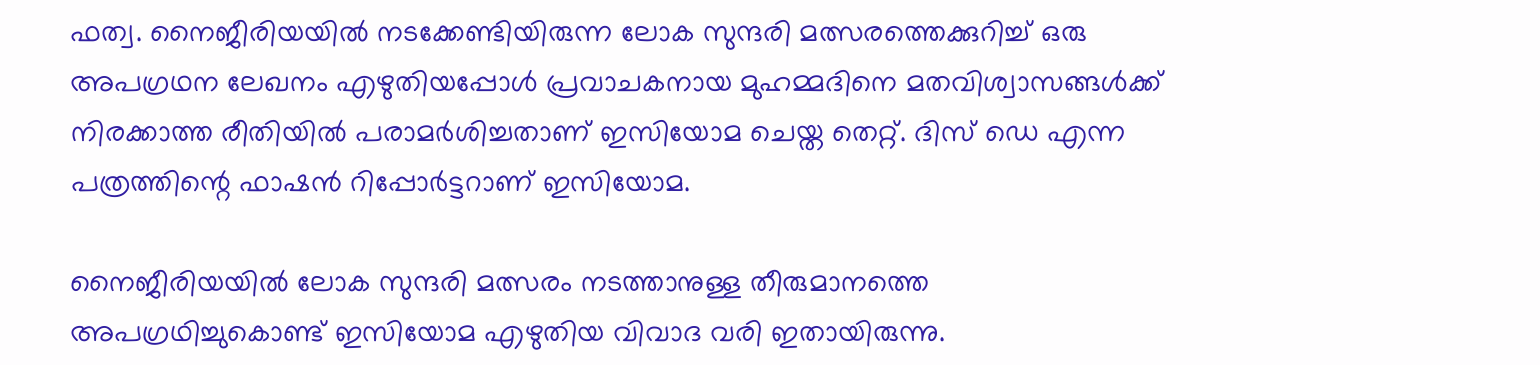ഫത്വ. നൈജീരിയയില്‍ നടക്കേണ്ടിയിരുന്ന ലോക സുന്ദരി മത്സരത്തെക്കുറിച്ച് ഒരു അപഗ്രഥന ലേഖനം എഴുതിയപ്പോള്‍ പ്രവാചകനായ മുഹമ്മദിനെ മതവിശ്വാസങ്ങള്‍ക്ക് നിരക്കാത്ത രീതിയില്‍ പരാമര്‍ശിച്ചതാണ് ഇസിയോമ ചെയ്ത തെറ്റ്. ദിസ് ഡെ എന്ന പത്രത്തിന്റെ ഫാഷന്‍ റിപ്പോര്‍ട്ടറാണ് ഇസിയോമ.

നൈജീരിയയില്‍ ലോക സുന്ദരി മത്സരം നടത്താനുള്ള തീരുമാനത്തെ അപഗ്രഥിച്ചുകൊണ്ട് ഇസിയോമ എഴുതിയ വിവാദ വരി ഇതായിരുന്നു.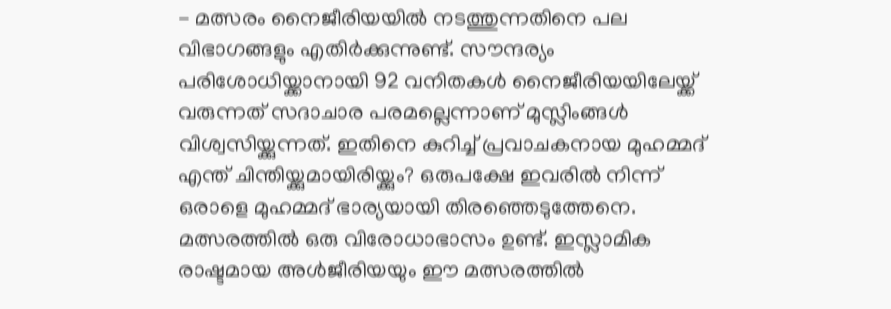- മത്സരം നൈജീരിയയില്‍ നടത്തുന്നതിനെ പല വിഭാഗങ്ങളും എതിര്‍ക്കുന്നുണ്ട്. സൗന്ദര്യം പരിശോധിയ്ക്കാനായി 92 വനിതകള്‍ നൈജീരിയയിലേയ്ക്ക് വരുന്നത് സദാചാര പരമല്ലെന്നാണ് മുസ്ലിംങ്ങള്‍ വിശ്വസിയ്ക്കുന്നത്. ഇതിനെ കുറിച്ച് പ്രവാചകനായ മുഹമ്മദ് എന്ത് ചിന്തിയ്ക്കുമായിരിയ്ക്കും? ഒരുപക്ഷേ ഇവരില്‍ നിന്ന് ഒരാളെ മുഹമ്മദ് ഭാര്യയായി തിരഞ്ഞെടുത്തേനെ. മത്സരത്തില്‍ ഒരു വിരോധാഭാസം ഉണ്ട്. ഇസ്ലാമിക രാഷ്ടമായ അള്‍ജീരിയയും ഈ മത്സരത്തില്‍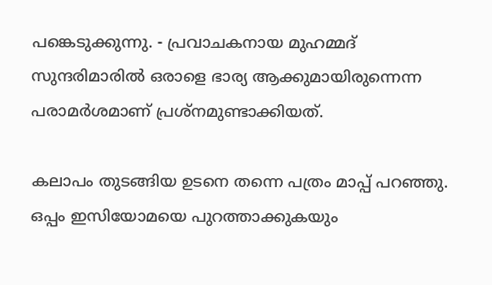പങ്കെടുക്കുന്നു. - പ്രവാചകനായ മുഹമ്മദ് സുന്ദരിമാരില്‍ ഒരാളെ ഭാര്യ ആക്കുമായിരുന്നെന്ന പരാമര്‍ശമാണ് പ്രശ്നമുണ്ടാക്കിയത്.

കലാപം തുടങ്ങിയ ഉടനെ തന്നെ പത്രം മാപ്പ് പറഞ്ഞു. ഒപ്പം ഇസിയോമയെ പുറത്താക്കുകയും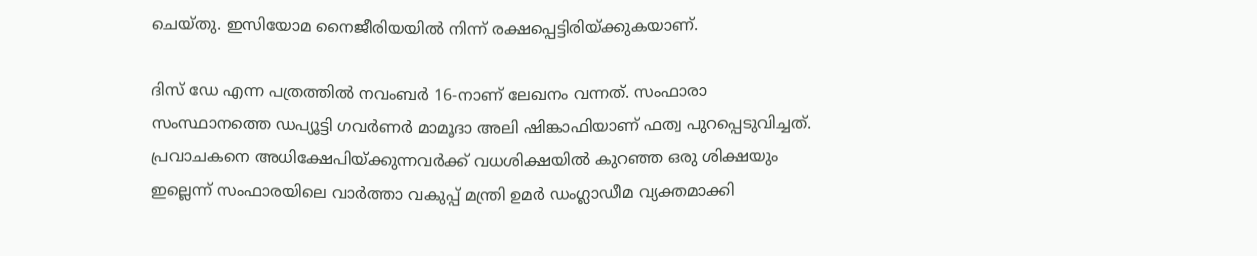ചെയ്തു. ഇസിയോമ നൈജീരിയയില്‍ നിന്ന് രക്ഷപ്പെട്ടിരിയ്ക്കുകയാണ്.

ദിസ് ഡേ എന്ന പത്രത്തില്‍ നവംബര്‍ 16-നാണ് ലേഖനം വന്നത്. സംഫാരാ സംസ്ഥാനത്തെ ഡപ്യൂട്ടി ഗവര്‍ണര്‍ മാമൂദാ അലി ഷിങ്കാഫിയാണ് ഫത്വ പുറപ്പെടുവിച്ചത്. പ്രവാചകനെ അധിക്ഷേപിയ്ക്കുന്നവര്‍ക്ക് വധശിക്ഷയില്‍ കുറഞ്ഞ ഒരു ശിക്ഷയും ഇല്ലെന്ന് സംഫാരയിലെ വാര്‍ത്താ വകുപ്പ് മന്ത്രി ഉമര്‍ ഡംഗ്ലാഡീമ വ്യക്തമാക്കി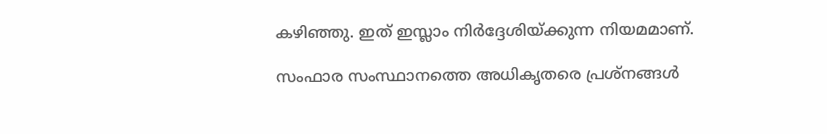കഴിഞ്ഞു. ഇത് ഇസ്ലാം നിര്‍ദ്ദേശിയ്ക്കുന്ന നിയമമാണ്.

സംഫാര സംസ്ഥാനത്തെ അധികൃതരെ പ്രശ്നങ്ങള്‍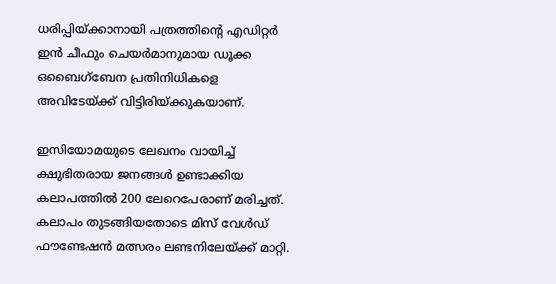ധരിപ്പിയ്ക്കാനായി പത്രത്തിന്റെ എഡിറ്റര്‍ ഇന്‍ ചീഫും ചെയര്‍മാനുമായ ഡൂക്ക ഒബൈഗ്ബേന പ്രതിനിധികളെ അവിടേയ്ക്ക് വിട്ടിരിയ്ക്കുകയാണ്.

ഇസിയോമയുടെ ലേഖനം വായിച്ച് ക്ഷുഭിതരായ ജനങ്ങള്‍ ഉണ്ടാക്കിയ കലാപത്തില്‍ 200 ലേറെപേരാണ് മരിച്ചത്. കലാപം തുടങ്ങിയതോടെ മിസ് വേള്‍ഡ് ഫൗണ്ടേഷന്‍ മത്സരം ലണ്ടനിലേയ്ക്ക് മാറ്റി.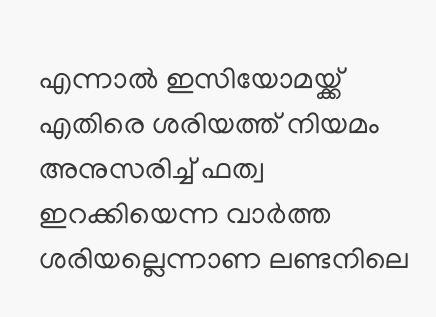എന്നാല്‍ ഇസിയോമയ്ക്ക് എതിരെ ശരിയത്ത് നിയമം അനുസരിച്ച് ഫത്വ ഇറക്കിയെന്ന വാര്‍ത്ത ശരിയല്ലെന്നാണ ലണ്ടനിലെ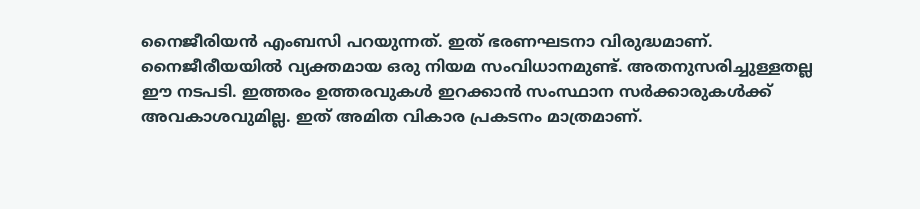നൈജീരിയന്‍ എംബസി പറയുന്നത്. ഇത് ഭരണഘടനാ വിരുദ്ധമാണ്. നൈജീരീയയില്‍ വ്യക്തമായ ഒരു നിയമ സംവിധാനമുണ്ട്. അതനുസരിച്ചുള്ളതല്ല ഈ നടപടി. ഇത്തരം ഉത്തരവുകള്‍ ഇറക്കാന്‍ സംസ്ഥാന സര്‍ക്കാരുകള്‍ക്ക് അവകാശവുമില്ല. ഇത് അമിത വികാര പ്രകടനം മാത്രമാണ്.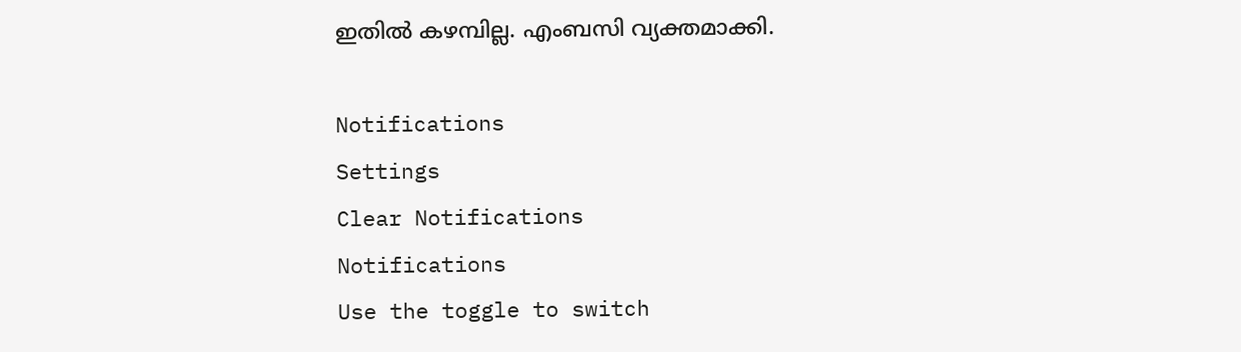ഇതില്‍ കഴമ്പില്ല. എംബസി വ്യക്തമാക്കി.

Notifications
Settings
Clear Notifications
Notifications
Use the toggle to switch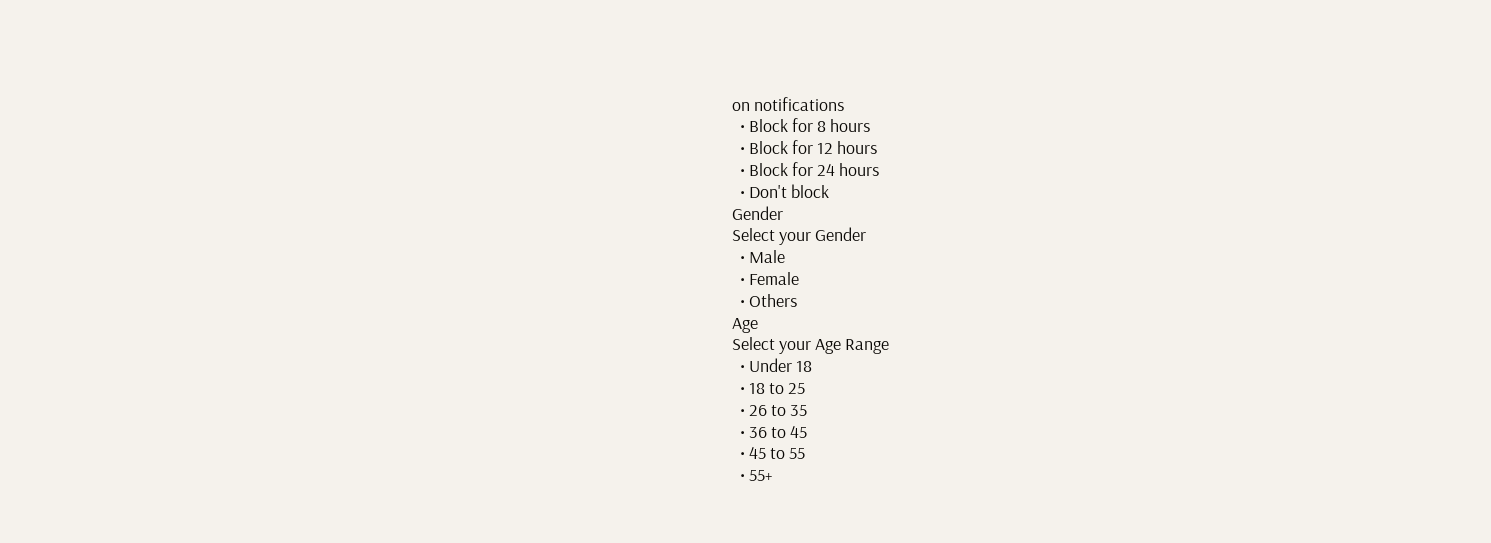on notifications
  • Block for 8 hours
  • Block for 12 hours
  • Block for 24 hours
  • Don't block
Gender
Select your Gender
  • Male
  • Female
  • Others
Age
Select your Age Range
  • Under 18
  • 18 to 25
  • 26 to 35
  • 36 to 45
  • 45 to 55
  • 55+